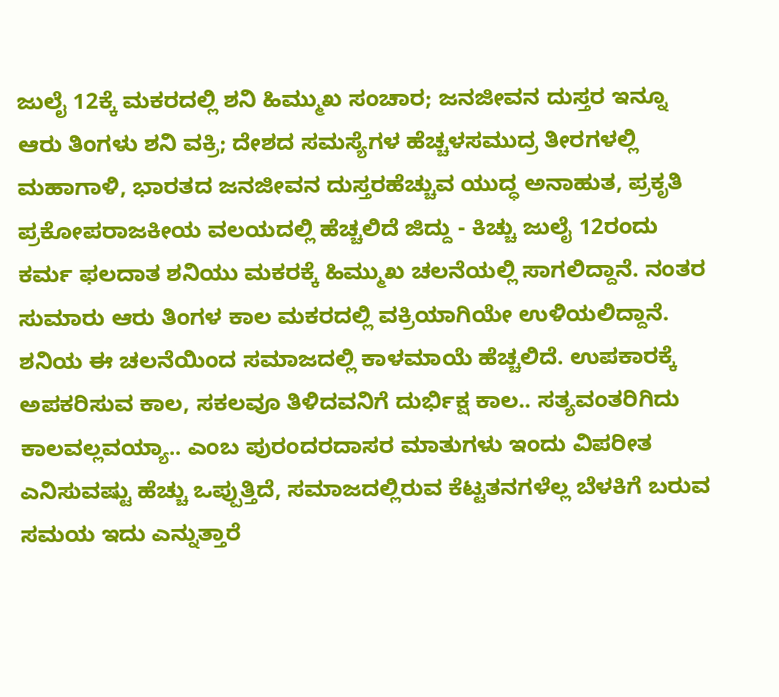ಜುಲೈ 12ಕ್ಕೆ ಮಕರದಲ್ಲಿ ಶನಿ ಹಿಮ್ಮುಖ ಸಂಚಾರ; ಜನಜೀವನ ದುಸ್ತರ ಇನ್ನೂ ಆರು ತಿಂಗಳು ಶನಿ ವಕ್ರಿ; ದೇಶದ ಸಮಸ್ಯೆಗಳ ಹೆಚ್ಚಳಸಮುದ್ರ ತೀರಗಳಲ್ಲಿ ಮಹಾಗಾಳಿ, ಭಾರತದ ಜನಜೀವನ ದುಸ್ತರಹೆಚ್ಚುವ ಯುದ್ಧ ಅನಾಹುತ, ಪ್ರಕೃತಿ ಪ್ರಕೋಪರಾಜಕೀಯ ವಲಯದಲ್ಲಿ ಹೆಚ್ಚಲಿದೆ ಜಿದ್ದು - ಕಿಚ್ಚು ಜುಲೈ 12ರಂದು ಕರ್ಮ ಫಲದಾತ ಶನಿಯು ಮಕರಕ್ಕೆ ಹಿಮ್ಮುಖ ಚಲನೆಯಲ್ಲಿ ಸಾಗಲಿದ್ದಾನೆ. ನಂತರ ಸುಮಾರು ಆರು ತಿಂಗಳ ಕಾಲ ಮಕರದಲ್ಲಿ ವಕ್ರಿಯಾಗಿಯೇ ಉಳಿಯಲಿದ್ದಾನೆ. ಶನಿಯ ಈ ಚಲನೆಯಿಂದ ಸಮಾಜದಲ್ಲಿ ಕಾಳಮಾಯೆ ಹೆಚ್ಚಲಿದೆ. ಉಪಕಾರಕ್ಕೆ ಅಪಕರಿಸುವ ಕಾಲ, ಸಕಲವೂ ತಿಳಿದವನಿಗೆ ದುರ್ಭಿಕ್ಷ ಕಾಲ.. ಸತ್ಯವಂತರಿಗಿದು ಕಾಲವಲ್ಲವಯ್ಯಾ.. ಎಂಬ ಪುರಂದರದಾಸರ ಮಾತುಗಳು ಇಂದು ವಿಪರೀತ ಎನಿಸುವಷ್ಟು ಹೆಚ್ಚು ಒಪ್ಪುತ್ತಿದೆ, ಸಮಾಜದಲ್ಲಿರುವ ಕೆಟ್ಟತನಗಳೆಲ್ಲ ಬೆಳಕಿಗೆ ಬರುವ ಸಮಯ ಇದು ಎನ್ನುತ್ತಾರೆ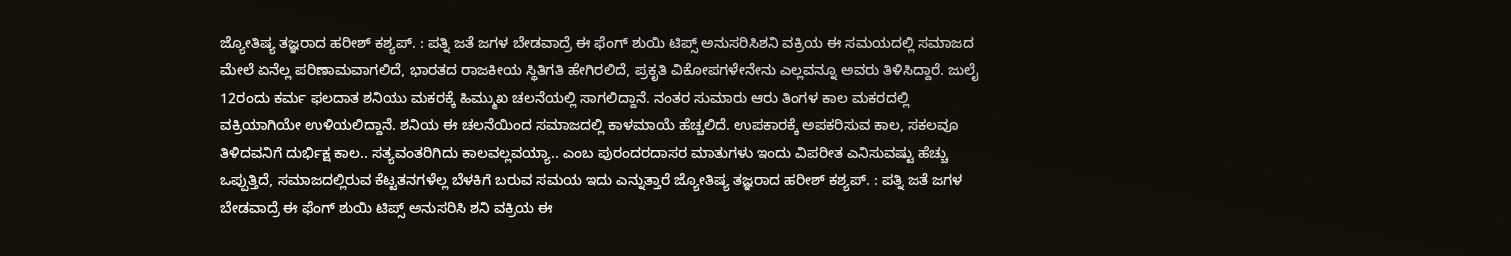ಜ್ಯೋತಿಷ್ಯ ತಜ್ಞರಾದ ಹರೀಶ್ ಕಶ್ಯಪ್. : ಪತ್ನಿ ಜತೆ ಜಗಳ ಬೇಡವಾದ್ರೆ ಈ ಫೆಂಗ್‌ ಶುಯಿ ಟಿಪ್ಸ್‌ ಅನುಸರಿಸಿಶನಿ ವಕ್ರಿಯ ಈ ಸಮಯದಲ್ಲಿ ಸಮಾಜದ ಮೇಲೆ ಏನೆಲ್ಲ ಪರಿಣಾಮವಾಗಲಿದೆ, ಭಾರತದ ರಾಜಕೀಯ ಸ್ಥಿತಿಗತಿ ಹೇಗಿರಲಿದೆ, ಪ್ರಕೃತಿ ವಿಕೋಪಗಳೇನೇನು ಎಲ್ಲವನ್ನೂ ಅವರು ತಿಳಿಸಿದ್ದಾರೆ. ಜುಲೈ 12ರಂದು ಕರ್ಮ ಫಲದಾತ ಶನಿಯು ಮಕರಕ್ಕೆ ಹಿಮ್ಮುಖ ಚಲನೆಯಲ್ಲಿ ಸಾಗಲಿದ್ದಾನೆ. ನಂತರ ಸುಮಾರು ಆರು ತಿಂಗಳ ಕಾಲ ಮಕರದಲ್ಲಿ ವಕ್ರಿಯಾಗಿಯೇ ಉಳಿಯಲಿದ್ದಾನೆ. ಶನಿಯ ಈ ಚಲನೆಯಿಂದ ಸಮಾಜದಲ್ಲಿ ಕಾಳಮಾಯೆ ಹೆಚ್ಚಲಿದೆ. ಉಪಕಾರಕ್ಕೆ ಅಪಕರಿಸುವ ಕಾಲ, ಸಕಲವೂ ತಿಳಿದವನಿಗೆ ದುರ್ಭಿಕ್ಷ ಕಾಲ.. ಸತ್ಯವಂತರಿಗಿದು ಕಾಲವಲ್ಲವಯ್ಯಾ.. ಎಂಬ ಪುರಂದರದಾಸರ ಮಾತುಗಳು ಇಂದು ವಿಪರೀತ ಎನಿಸುವಷ್ಟು ಹೆಚ್ಚು ಒಪ್ಪುತ್ತಿದೆ, ಸಮಾಜದಲ್ಲಿರುವ ಕೆಟ್ಟತನಗಳೆಲ್ಲ ಬೆಳಕಿಗೆ ಬರುವ ಸಮಯ ಇದು ಎನ್ನುತ್ತಾರೆ ಜ್ಯೋತಿಷ್ಯ ತಜ್ಞರಾದ ಹರೀಶ್ ಕಶ್ಯಪ್. : ಪತ್ನಿ ಜತೆ ಜಗಳ ಬೇಡವಾದ್ರೆ ಈ ಫೆಂಗ್‌ ಶುಯಿ ಟಿಪ್ಸ್‌ ಅನುಸರಿಸಿ ಶನಿ ವಕ್ರಿಯ ಈ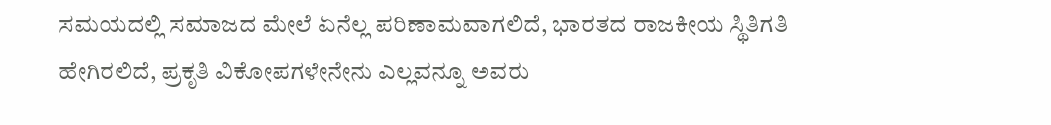ಸಮಯದಲ್ಲಿ ಸಮಾಜದ ಮೇಲೆ ಏನೆಲ್ಲ ಪರಿಣಾಮವಾಗಲಿದೆ, ಭಾರತದ ರಾಜಕೀಯ ಸ್ಥಿತಿಗತಿ ಹೇಗಿರಲಿದೆ, ಪ್ರಕೃತಿ ವಿಕೋಪಗಳೇನೇನು ಎಲ್ಲವನ್ನೂ ಅವರು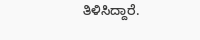ತಿಳಿಸಿದ್ದಾರೆ.